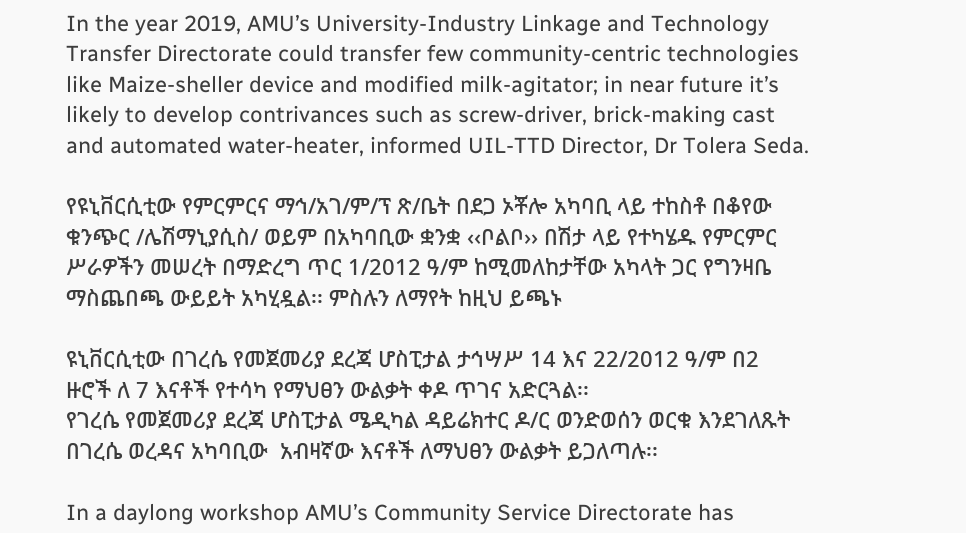In the year 2019, AMU’s University-Industry Linkage and Technology Transfer Directorate could transfer few community-centric technologies like Maize-sheller device and modified milk-agitator; in near future it’s likely to develop contrivances such as screw-driver, brick-making cast and automated water-heater, informed UIL-TTD Director, Dr Tolera Seda.

የዩኒቨርሲቲው የምርምርና ማኅ/አገ/ም/ፕ ጽ/ቤት በደጋ ኦቾሎ አካባቢ ላይ ተከስቶ በቆየው ቁንጭር /ሌሽማኒያሲስ/ ወይም በአካባቢው ቋንቋ ‹‹ቦልቦ›› በሽታ ላይ የተካሄዱ የምርምር ሥራዎችን መሠረት በማድረግ ጥር 1/2012 ዓ/ም ከሚመለከታቸው አካላት ጋር የግንዛቤ ማስጨበጫ ውይይት አካሂዷል፡፡ ምስሉን ለማየት ከዚህ ይጫኑ

ዩኒቨርሲቲው በገረሴ የመጀመሪያ ደረጃ ሆስፒታል ታኅሣሥ 14 እና 22/2012 ዓ/ም በ2 ዙሮች ለ 7 እናቶች የተሳካ የማህፀን ውልቃት ቀዶ ጥገና አድርጓል፡፡
የገረሴ የመጀመሪያ ደረጃ ሆስፒታል ሜዲካል ዳይሬክተር ዶ/ር ወንድወሰን ወርቁ እንደገለጹት በገረሴ ወረዳና አካባቢው  አብዛኛው እናቶች ለማህፀን ውልቃት ይጋለጣሉ፡፡

In a daylong workshop AMU’s Community Service Directorate has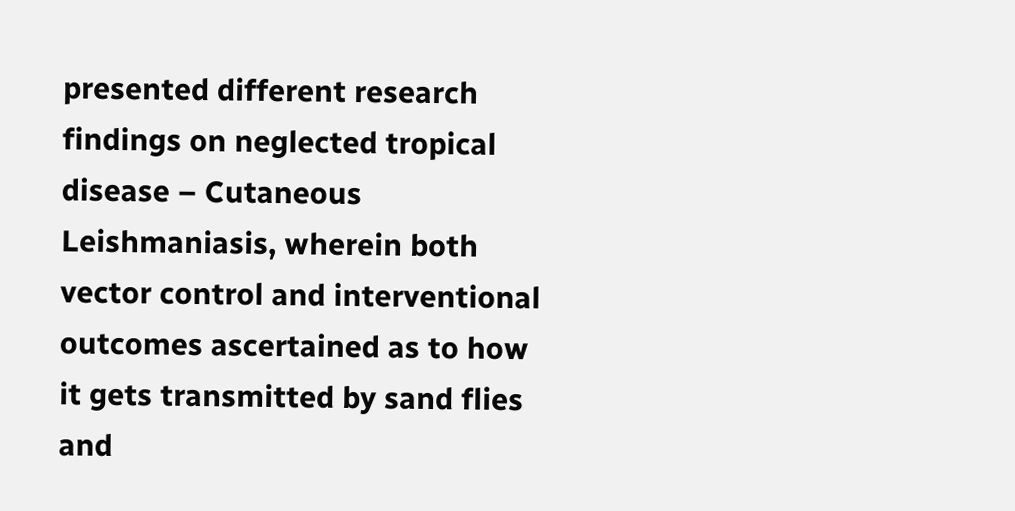presented different research findings on neglected tropical disease – Cutaneous Leishmaniasis, wherein both vector control and interventional outcomes ascertained as to how it gets transmitted by sand flies and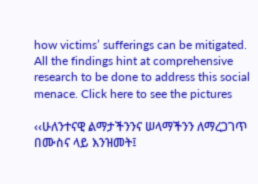how victims’ sufferings can be mitigated. All the findings hint at comprehensive research to be done to address this social menace. Click here to see the pictures

‹‹ሁለንተናዊ ልማታችንንና ሠላማችንን ለማረጋገጥ በሙስና ላይ እንዝመት፤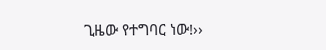ጊዜው የተግባር ነው!››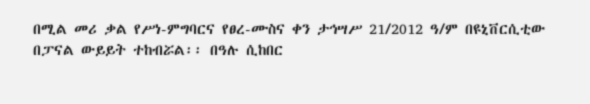በሚል መሪ ቃል የሥነ-ምግባርና የፀረ-ሙስና ቀን ታኅሣሥ 21/2012 ዓ/ም በዩኒቨርሲቲው በፓናል ውይይት ተከብሯል፡፡ በዓሉ ሲከበር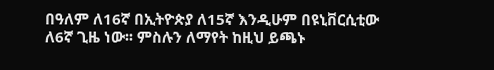በዓለም ለ16ኛ በኢትዮጵያ ለ15ኛ እንዲሁም በዩኒቨርሲቲው ለ6ኛ ጊዜ ነው፡፡ ምስሉን ለማየት ከዚህ ይጫኑ